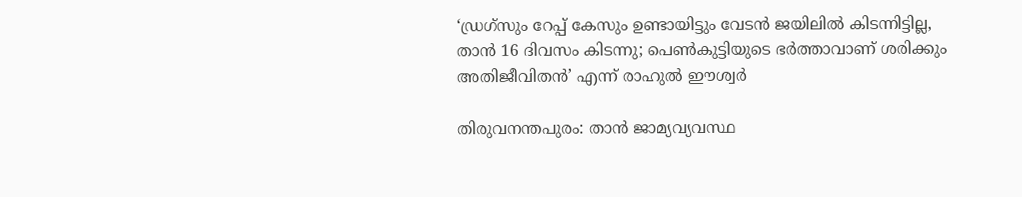‘ഡ്രഗ്‌സും റേപ്പ് കേസും ഉണ്ടായിട്ടും വേടന്‍ ജയിലില്‍ കിടന്നിട്ടില്ല, താന്‍ 16 ദിവസം കിടന്നു; പെണ്‍കുട്ടിയുടെ ഭര്‍ത്താവാണ് ശരിക്കും അതിജീവിതന്‍’ എന്ന് രാഹുല്‍ ഈശ്വര്‍

തിരുവനന്തപുരം: താന്‍ ജാമ്യവ്യവസ്ഥ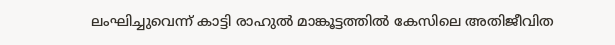ലംഘിച്ചുവെന്ന് കാട്ടി രാഹുല്‍ മാങ്കൂട്ടത്തില്‍ കേസിലെ അതിജീവിത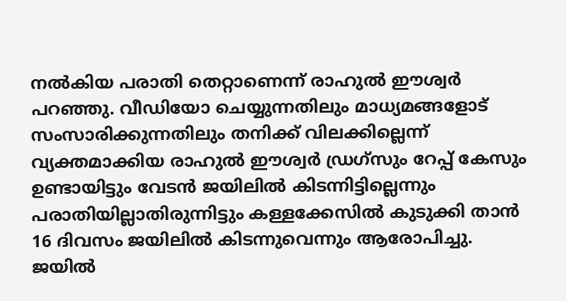നല്‍കിയ പരാതി തെറ്റാണെന്ന് രാഹുല്‍ ഈശ്വര്‍ പറഞ്ഞു. വീഡിയോ ചെയ്യുന്നതിലും മാധ്യമങ്ങളോട് സംസാരിക്കുന്നതിലും തനിക്ക് വിലക്കില്ലെന്ന് വ്യക്തമാക്കിയ രാഹുല്‍ ഈശ്വര്‍ ഡ്രഗ്‌സും റേപ്പ് കേസും ഉണ്ടായിട്ടും വേടന്‍ ജയിലില്‍ കിടന്നിട്ടില്ലെന്നും പരാതിയില്ലാതിരുന്നിട്ടും കള്ളക്കേസില്‍ കുടുക്കി താന്‍ 16 ദിവസം ജയിലില്‍ കിടന്നുവെന്നും ആരോപിച്ചു. ജയില്‍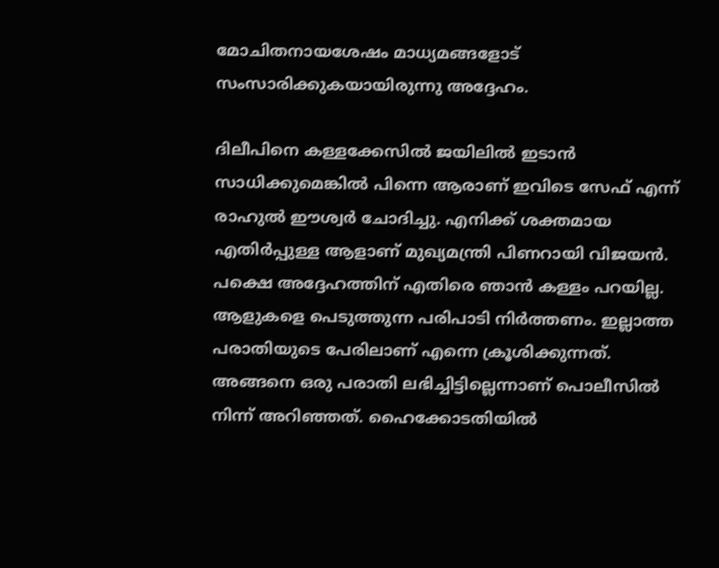മോചിതനായശേഷം മാധ്യമങ്ങളോട് സംസാരിക്കുകയായിരുന്നു അദ്ദേഹം.

ദിലീപിനെ കള്ളക്കേസില്‍ ജയിലില്‍ ഇടാന്‍ സാധിക്കുമെങ്കില്‍ പിന്നെ ആരാണ് ഇവിടെ സേഫ് എന്ന് രാഹുല്‍ ഈശ്വര്‍ ചോദിച്ചു. എനിക്ക് ശക്തമായ എതിര്‍പ്പുള്ള ആളാണ് മുഖ്യമന്ത്രി പിണറായി വിജയന്‍. പക്ഷെ അദ്ദേഹത്തിന് എതിരെ ഞാന്‍ കള്ളം പറയില്ല. ആളുകളെ പെടുത്തുന്ന പരിപാടി നിര്‍ത്തണം. ഇല്ലാത്ത പരാതിയുടെ പേരിലാണ് എന്നെ ക്രൂശിക്കുന്നത്. അങ്ങനെ ഒരു പരാതി ലഭിച്ചിട്ടില്ലെന്നാണ് പൊലീസില്‍ നിന്ന് അറിഞ്ഞത്. ഹൈക്കോടതിയില്‍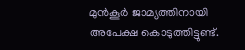മുന്‍കൂര്‍ ജാമ്യത്തിനായി അപേക്ഷ കൊടുത്തിട്ടുണ്ട്.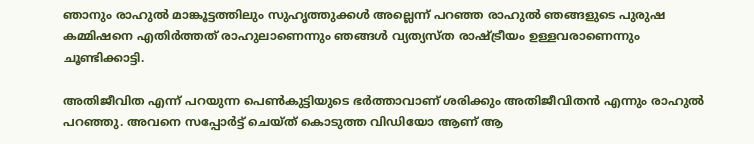ഞാനും രാഹുല്‍ മാങ്കൂട്ടത്തിലും സുഹൃത്തുക്കള്‍ അല്ലെന്ന് പറഞ്ഞ രാഹുല്‍ ഞങ്ങളുടെ പുരുഷ കമ്മിഷനെ എതിര്‍ത്തത് രാഹുലാണെന്നും ഞങ്ങള്‍ വ്യത്യസ്ത രാഷ്ട്രീയം ഉള്ളവരാണെന്നും ചൂണ്ടിക്കാട്ടി.

അതിജീവിത എന്ന് പറയുന്ന പെണ്‍കുട്ടിയുടെ ഭര്‍ത്താവാണ് ശരിക്കും അതിജീവിതന്‍ എന്നും രാഹുല്‍ പറഞ്ഞു. അവനെ സപ്പോര്‍ട്ട് ചെയ്ത് കൊടുത്ത വിഡിയോ ആണ് ആ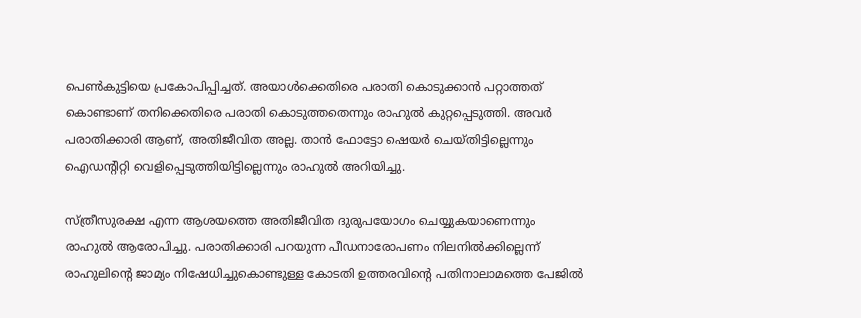പെണ്‍കുട്ടിയെ പ്രകോപിപ്പിച്ചത്. അയാള്‍ക്കെതിരെ പരാതി കൊടുക്കാന്‍ പറ്റാത്തത് കൊണ്ടാണ് തനിക്കെതിരെ പരാതി കൊടുത്തതെന്നും രാഹുല്‍ കുറ്റപ്പെടുത്തി. അവര്‍ പരാതിക്കാരി ആണ്, അതിജീവിത അല്ല. താന്‍ ഫോട്ടോ ഷെയര്‍ ചെയ്തിട്ടില്ലെന്നും ഐഡന്റിറ്റി വെളിപ്പെടുത്തിയിട്ടില്ലെന്നും രാഹുല്‍ അറിയിച്ചു.

സ്ത്രീസുരക്ഷ എന്ന ആശയത്തെ അതിജീവിത ദുരുപയോഗം ചെയ്യുകയാണെന്നും രാഹുല്‍ ആരോപിച്ചു. പരാതിക്കാരി പറയുന്ന പീഡനാരോപണം നിലനില്‍ക്കില്ലെന്ന് രാഹുലിന്റെ ജാമ്യം നിഷേധിച്ചുകൊണ്ടുള്ള കോടതി ഉത്തരവിന്റെ പതിനാലാമത്തെ പേജില്‍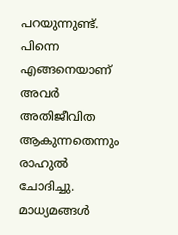പറയുന്നുണ്ട്. പിന്നെ എങ്ങനെയാണ് അവര്‍ അതിജീവിത ആകുന്നതെന്നും രാഹുല്‍ ചോദിച്ചു. മാധ്യമങ്ങള്‍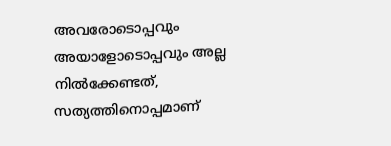അവരോടൊപ്പവും അയാളോടൊപ്പവും അല്ല നില്‍ക്കേണ്ടത്, സത്യത്തിനൊപ്പമാണ്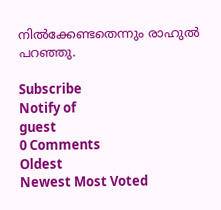നില്‍ക്കേണ്ടതെന്നും രാഹുല്‍ പറഞ്ഞു.

Subscribe
Notify of
guest
0 Comments
Oldest
Newest Most Voted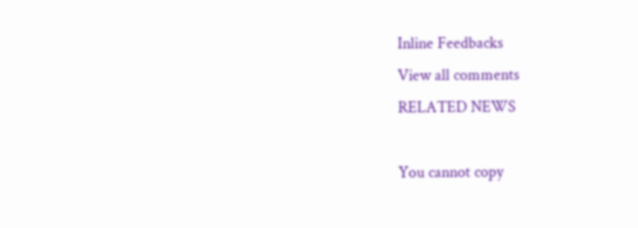Inline Feedbacks
View all comments
RELATED NEWS

You cannot copy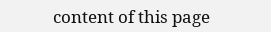content of this page